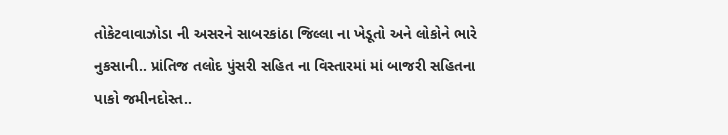તોકેટવાવાઝોડા ની અસરને સાબરકાંઠા જિલ્લા ના ખેડૂતો અને લોકોને ભારે નુકસાની.. પ્રાંતિજ તલોદ પુંસરી સહિત ના વિસ્તારમાં માં બાજરી સહિતના પાકો જમીનદોસ્ત..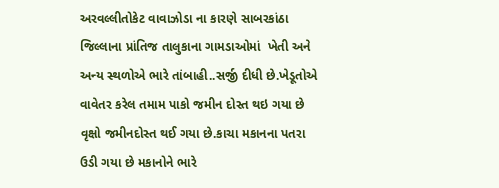અરવલ્લીતોકેટ વાવાઝોડા ના કારણે સાબરકાંઠા જિલ્લાના પ્રાંતિજ તાલુકાના ગામડાઓમાં  ખેતી અને અન્ય સ્થળોએ ભારે તાંબાહી..સર્જી દીધી છે.ખેડૂતોએ વાવેતર કરેલ તમામ પાકો જમીન દોસ્ત થઇ ગયા છે વૃક્ષો જમીનદોસ્ત થઈ ગયા છે.કાચા મકાનના પતરા ઉડી ગયા છે મકાનોને ભારે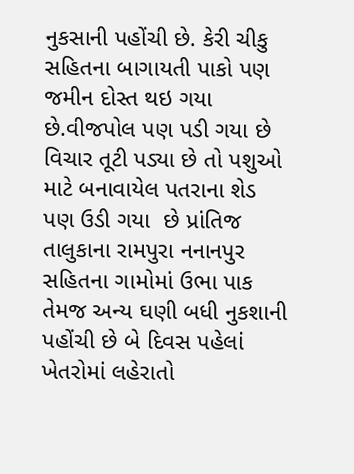નુકસાની પહોંચી છે. કેરી ચીકુ સહિતના બાગાયતી પાકો પણ  જમીન દોસ્ત થઇ ગયા છે.વીજપોલ પણ પડી ગયા છે વિચાર તૂટી પડ્યા છે તો પશુઓ માટે બનાવાયેલ પતરાના શેડ પણ ઉડી ગયા  છે પ્રાંતિજ તાલુકાના રામપુરા નનાનપુર સહિતના ગામોમાં ઉભા પાક તેમજ અન્ય ઘણી બધી નુકશાની પહોંચી છે બે દિવસ પહેલાં ખેતરોમાં લહેરાતો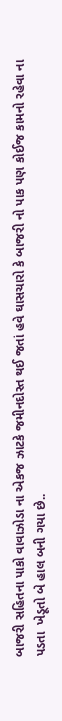બાજરી સહિતના પાકો વાવાઝોડા ના એકજ ઝાટકે જમીનદોસ્ત થઈ જતાં હવે ઘાસચારો કે બાજરી નો પાક પણ કોઈજ કામનો રહેવા ના પડતા  ખેડૂતો બે હાલ બની ગયા છે..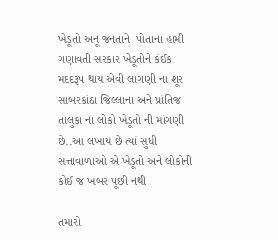ખેડૂતો અનૂ જનતાને  પોતાના હામી ગણાવતી સરકાર ખેડૂતોને કંઈક મદદરૂપ થાય એવી લાગણી ના શૂર સાબરકાંઠા જિલ્લાના અને પ્રાંતિજ તાલુકા ના લોકો ખેડૂતો ની માંગણી છે..આ લખાય છે ત્યાં સુધી સત્તાવાળાઓ એ ખેડૂતો અને લોકોની કોઈ જ ખબર પૂછી નથી

તમારો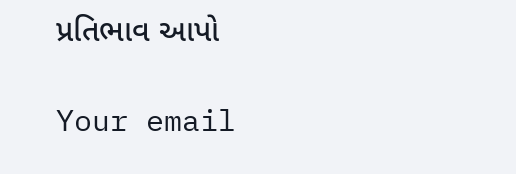પ્રતિભાવ આપો

Your email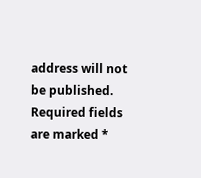address will not be published. Required fields are marked *